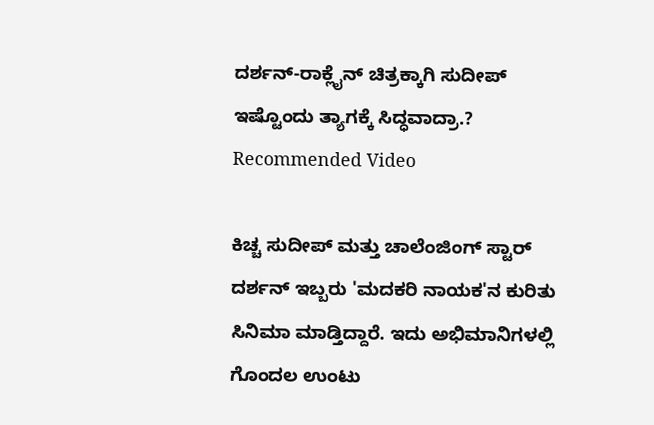ದರ್ಶನ್-ರಾಕ್ಲೈನ್ ಚಿತ್ರಕ್ಕಾಗಿ ಸುದೀಪ್ ಇಷ್ಟೊಂದು ತ್ಯಾಗಕ್ಕೆ ಸಿದ್ಧವಾದ್ರಾ.?
Recommended Video

ಕಿಚ್ಚ ಸುದೀಪ್ ಮತ್ತು ಚಾಲೆಂಜಿಂಗ್ ಸ್ಟಾರ್ ದರ್ಶನ್ ಇಬ್ಬರು 'ಮದಕರಿ ನಾಯಕ'ನ ಕುರಿತು ಸಿನಿಮಾ ಮಾಡ್ತಿದ್ದಾರೆ. ಇದು ಅಭಿಮಾನಿಗಳಲ್ಲಿ ಗೊಂದಲ ಉಂಟು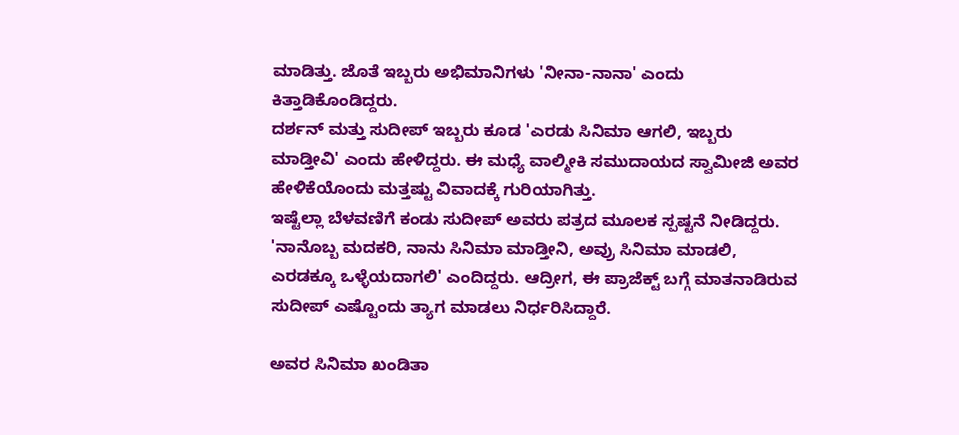ಮಾಡಿತ್ತು. ಜೊತೆ ಇಬ್ಬರು ಅಭಿಮಾನಿಗಳು 'ನೀನಾ-ನಾನಾ' ಎಂದು ಕಿತ್ತಾಡಿಕೊಂಡಿದ್ದರು.
ದರ್ಶನ್ ಮತ್ತು ಸುದೀಪ್ ಇಬ್ಬರು ಕೂಡ 'ಎರಡು ಸಿನಿಮಾ ಆಗಲಿ, ಇಬ್ಬರು ಮಾಡ್ತೀವಿ' ಎಂದು ಹೇಳಿದ್ದರು. ಈ ಮಧ್ಯೆ ವಾಲ್ಮೀಕಿ ಸಮುದಾಯದ ಸ್ವಾಮೀಜಿ ಅವರ ಹೇಳಿಕೆಯೊಂದು ಮತ್ತಷ್ಟು ವಿವಾದಕ್ಕೆ ಗುರಿಯಾಗಿತ್ತು.
ಇಷ್ಟೆಲ್ಲಾ ಬೆಳವಣಿಗೆ ಕಂಡು ಸುದೀಪ್ ಅವರು ಪತ್ರದ ಮೂಲಕ ಸ್ಪಷ್ಟನೆ ನೀಡಿದ್ದರು. 'ನಾನೊಬ್ಬ ಮದಕರಿ, ನಾನು ಸಿನಿಮಾ ಮಾಡ್ತೀನಿ, ಅವ್ರು ಸಿನಿಮಾ ಮಾಡಲಿ, ಎರಡಕ್ಕೂ ಒಳ್ಳೆಯದಾಗಲಿ' ಎಂದಿದ್ದರು. ಆದ್ರೀಗ, ಈ ಪ್ರಾಜೆಕ್ಟ್ ಬಗ್ಗೆ ಮಾತನಾಡಿರುವ ಸುದೀಪ್ ಎಷ್ಟೊಂದು ತ್ಯಾಗ ಮಾಡಲು ನಿರ್ಧರಿಸಿದ್ದಾರೆ.

ಅವರ ಸಿನಿಮಾ ಖಂಡಿತಾ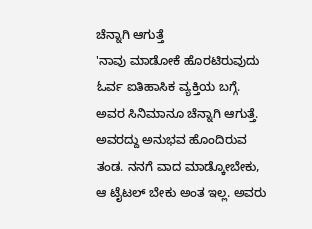ಚೆನ್ನಾಗಿ ಆಗುತ್ತೆ
'ನಾವು ಮಾಡೋಕೆ ಹೊರಟಿರುವುದು ಓರ್ವ ಐತಿಹಾಸಿಕ ವ್ಯಕ್ತಿಯ ಬಗ್ಗೆ. ಅವರ ಸಿನಿಮಾನೂ ಚೆನ್ನಾಗಿ ಆಗುತ್ತೆ. ಅವರದ್ದು ಅನುಭವ ಹೊಂದಿರುವ ತಂಡ. ನನಗೆ ವಾದ ಮಾಡ್ಕೋಬೇಕು, ಆ ಟೈಟಲ್ ಬೇಕು ಅಂತ ಇಲ್ಲ. ಅವರು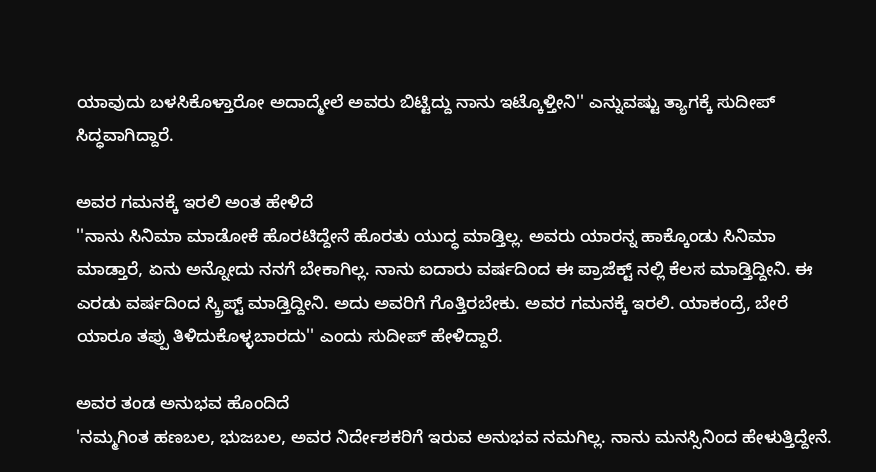ಯಾವುದು ಬಳಸಿಕೊಳ್ತಾರೋ ಅದಾದ್ಮೇಲೆ ಅವರು ಬಿಟ್ಟಿದ್ದು ನಾನು ಇಟ್ಕೊಳ್ತೀನಿ'' ಎನ್ನುವಷ್ಟು ತ್ಯಾಗಕ್ಕೆ ಸುದೀಪ್ ಸಿದ್ಧವಾಗಿದ್ದಾರೆ.

ಅವರ ಗಮನಕ್ಕೆ ಇರಲಿ ಅಂತ ಹೇಳಿದೆ
''ನಾನು ಸಿನಿಮಾ ಮಾಡೋಕೆ ಹೊರಟಿದ್ದೇನೆ ಹೊರತು ಯುದ್ಧ ಮಾಡ್ತಿಲ್ಲ. ಅವರು ಯಾರನ್ನ ಹಾಕ್ಕೊಂಡು ಸಿನಿಮಾ ಮಾಡ್ತಾರೆ, ಏನು ಅನ್ನೋದು ನನಗೆ ಬೇಕಾಗಿಲ್ಲ. ನಾನು ಐದಾರು ವರ್ಷದಿಂದ ಈ ಪ್ರಾಜೆಕ್ಟ್ ನಲ್ಲಿ ಕೆಲಸ ಮಾಡ್ತಿದ್ದೀನಿ. ಈ ಎರಡು ವರ್ಷದಿಂದ ಸ್ಕ್ರಿಪ್ಟ್ ಮಾಡ್ತಿದ್ದೀನಿ. ಅದು ಅವರಿಗೆ ಗೊತ್ತಿರಬೇಕು. ಅವರ ಗಮನಕ್ಕೆ ಇರಲಿ. ಯಾಕಂದ್ರೆ, ಬೇರೆ ಯಾರೂ ತಪ್ಪು ತಿಳಿದುಕೊಳ್ಳಬಾರದು'' ಎಂದು ಸುದೀಪ್ ಹೇಳಿದ್ದಾರೆ.

ಅವರ ತಂಡ ಅನುಭವ ಹೊಂದಿದೆ
'ನಮ್ಮಗಿಂತ ಹಣಬಲ, ಭುಜಬಲ, ಅವರ ನಿರ್ದೇಶಕರಿಗೆ ಇರುವ ಅನುಭವ ನಮಗಿಲ್ಲ. ನಾನು ಮನಸ್ಸಿನಿಂದ ಹೇಳುತ್ತಿದ್ದೇನೆ.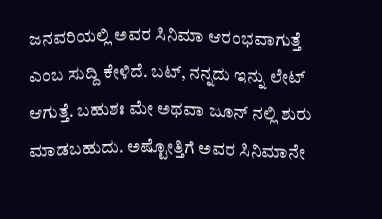ಜನವರಿಯಲ್ಲಿ ಅವರ ಸಿನಿಮಾ ಆರಂಭವಾಗುತ್ತೆ ಎಂಬ ಸುದ್ದಿ ಕೇಳಿದೆ. ಬಟ್, ನನ್ನದು ಇನ್ನು ಲೇಟ್ ಆಗುತ್ತೆ. ಬಹುಶಃ ಮೇ ಅಥವಾ ಜೂನ್ ನಲ್ಲಿ ಶುರು ಮಾಡಬಹುದು. ಅಷ್ಟೋತ್ತಿಗೆ ಅವರ ಸಿನಿಮಾನೇ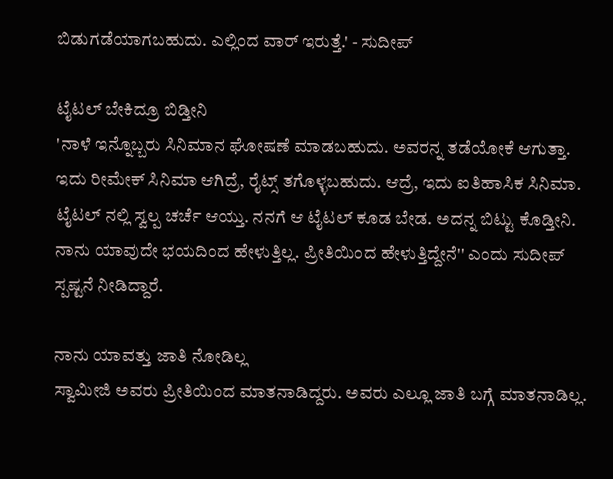ಬಿಡುಗಡೆಯಾಗಬಹುದು. ಎಲ್ಲಿಂದ ವಾರ್ ಇರುತ್ತೆ.' - ಸುದೀಪ್

ಟೈಟಲ್ ಬೇಕಿದ್ರೂ ಬಿಡ್ತೀನಿ
'ನಾಳೆ ಇನ್ನೊಬ್ಬರು ಸಿನಿಮಾನ ಘೋಷಣೆ ಮಾಡಬಹುದು. ಅವರನ್ನ ತಡೆಯೋಕೆ ಆಗುತ್ತಾ. ಇದು ರೀಮೇಕ್ ಸಿನಿಮಾ ಆಗಿದ್ರೆ, ರೈಟ್ಸ್ ತಗೊಳ್ಳಬಹುದು. ಆದ್ರೆ, ಇದು ಐತಿಹಾಸಿಕ ಸಿನಿಮಾ. ಟೈಟಲ್ ನಲ್ಲಿ ಸ್ವಲ್ಪ ಚರ್ಚೆ ಆಯ್ತು. ನನಗೆ ಆ ಟೈಟಲ್ ಕೂಡ ಬೇಡ. ಅದನ್ನ ಬಿಟ್ಟು ಕೊಡ್ತೀನಿ. ನಾನು ಯಾವುದೇ ಭಯದಿಂದ ಹೇಳುತ್ತಿಲ್ಲ. ಪ್ರೀತಿಯಿಂದ ಹೇಳುತ್ತಿದ್ದೇನೆ'' ಎಂದು ಸುದೀಪ್ ಸ್ಪಷ್ಟನೆ ನೀಡಿದ್ದಾರೆ.

ನಾನು ಯಾವತ್ತು ಜಾತಿ ನೋಡಿಲ್ಲ
ಸ್ವಾಮೀಜಿ ಅವರು ಪ್ರೀತಿಯಿಂದ ಮಾತನಾಡಿದ್ದರು. ಅವರು ಎಲ್ಲೂ ಜಾತಿ ಬಗ್ಗೆ ಮಾತನಾಡಿಲ್ಲ.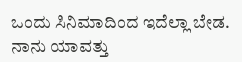ಒಂದು ಸಿನಿಮಾದಿಂದ ಇದೆಲ್ಲಾ ಬೇಡ. ನಾನು ಯಾವತ್ತು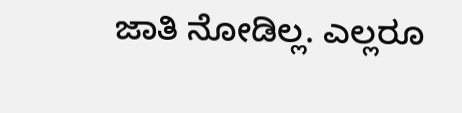ಜಾತಿ ನೋಡಿಲ್ಲ. ಎಲ್ಲರೂ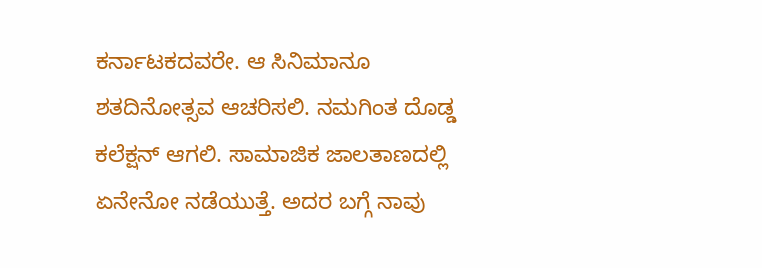ಕರ್ನಾಟಕದವರೇ. ಆ ಸಿನಿಮಾನೂ ಶತದಿನೋತ್ಸವ ಆಚರಿಸಲಿ. ನಮಗಿಂತ ದೊಡ್ಡ ಕಲೆಕ್ಷನ್ ಆಗಲಿ. ಸಾಮಾಜಿಕ ಜಾಲತಾಣದಲ್ಲಿ ಏನೇನೋ ನಡೆಯುತ್ತೆ. ಅದರ ಬಗ್ಗೆ ನಾವು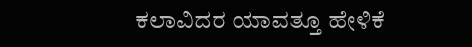ಕಲಾವಿದರ ಯಾವತ್ತೂ ಹೇಳಿಕೆ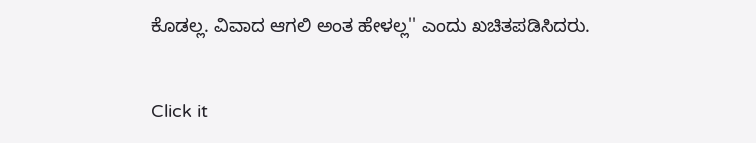ಕೊಡಲ್ಲ. ವಿವಾದ ಆಗಲಿ ಅಂತ ಹೇಳಲ್ಲ'' ಎಂದು ಖಚಿತಪಡಿಸಿದರು.


Click it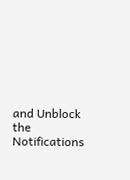and Unblock the Notifications